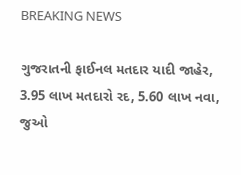BREAKING NEWS

ગુજરાતની ફાઈનલ મતદાર યાદી જાહેર, 3.95 લાખ મતદારો રદ, 5.60 લાખ નવા, જુઓ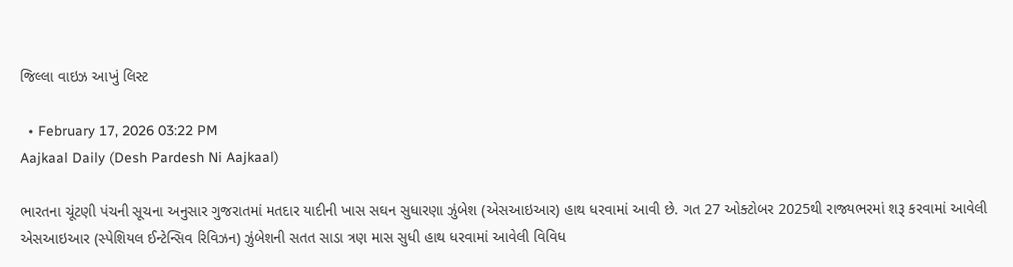જિલ્લા વાઇઝ આખું લિસ્ટ

  • February 17, 2026 03:22 PM
Aajkaal Daily (Desh Pardesh Ni Aajkaal)

ભારતના ચૂંટણી પંચની સૂચના અનુસાર ગુજરાતમાં મતદાર યાદીની ખાસ સઘન સુધારણા ઝુંબેશ (એસઆઇઆર) હાથ ધરવામાં આવી છે. ગત 27 ઓક્ટોબર 2025થી રાજ્યભરમાં શરૂ કરવામાં આવેલી એસઆઇઆર (સ્પેશિયલ ઈન્ટેન્સિવ રિવિઝન) ઝુંબેશની સતત સાડા ત્રણ માસ સુધી હાથ ધરવામાં આવેલી વિવિધ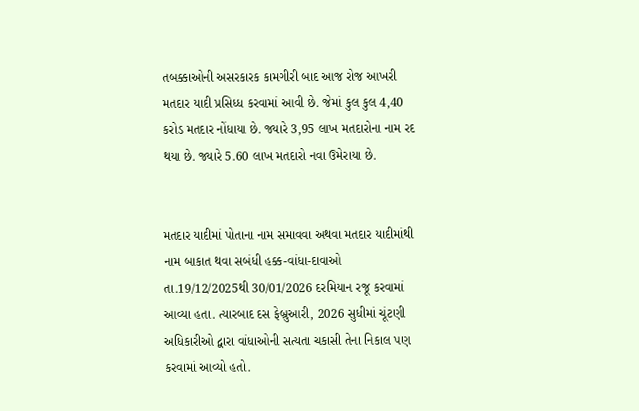તબક્કાઓની અસરકારક કામગીરી બાદ આજ રોજ આખરી મતદાર યાદી પ્રસિધ્ધ કરવામાં આવી છે. જેમાં કુલ કુલ 4,40 કરોડ મતદાર નોંધાયા છે. જ્યારે 3,95 લાખ મતદારોના નામ રદ થયા છે. જ્યારે 5.60 લાખ મતદારો નવા ઉમેરાયા છે.


મતદાર યાદીમાં પોતાના નામ સમાવવા અથવા મતદાર યાદીમાંથી નામ બાકાત થવા સબંધી હક્ક-વાંધા-દાવાઓ તા.19/12/2025થી 30/01/2026 દરમિયાન રજૂ કરવામાં આવ્યા હતા. ત્યારબાદ દસ ફેબ્રુઆરી, 2026 સુધીમાં ચૂંટણી અધિકારીઓ દ્વારા વાંધાઓની સત્યતા ચકાસી તેના નિકાલ પણ કરવામાં આવ્યો હતો.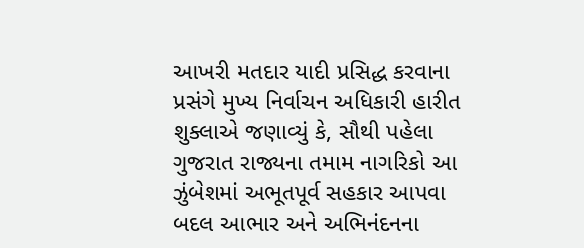આખરી મતદાર યાદી પ્રસિદ્ધ કરવાના પ્રસંગે મુખ્ય નિર્વાચન અધિકારી હારીત શુક્લાએ જણાવ્યું કે, સૌથી પહેલા ગુજરાત રાજ્યના તમામ નાગરિકો આ ઝુંબેશમાં અભૂતપૂર્વ સહકાર આપવા બદલ આભાર અને અભિનંદનના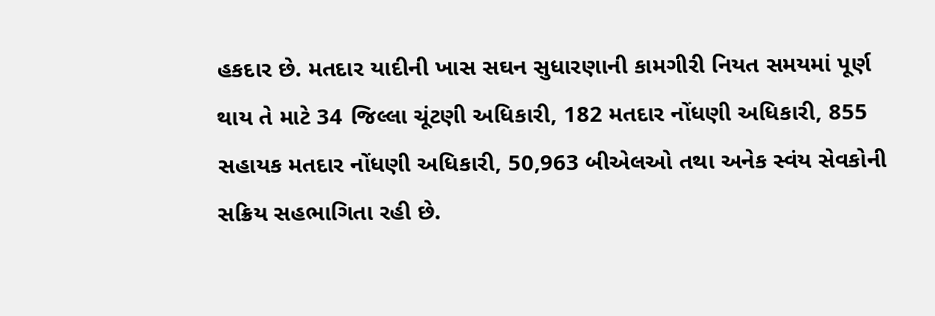હકદાર છે. મતદાર યાદીની ખાસ સઘન સુધારણાની કામગીરી નિયત સમયમાં પૂર્ણ થાય તે માટે 34 જિલ્લા ચૂંટણી અધિકારી, 182 મતદાર નોંધણી અધિકારી, 855 સહાયક મતદાર નોંધણી અધિકારી, 50,963 બીએલઓ તથા અનેક સ્વંય સેવકોની સક્રિય સહભાગિતા રહી છે.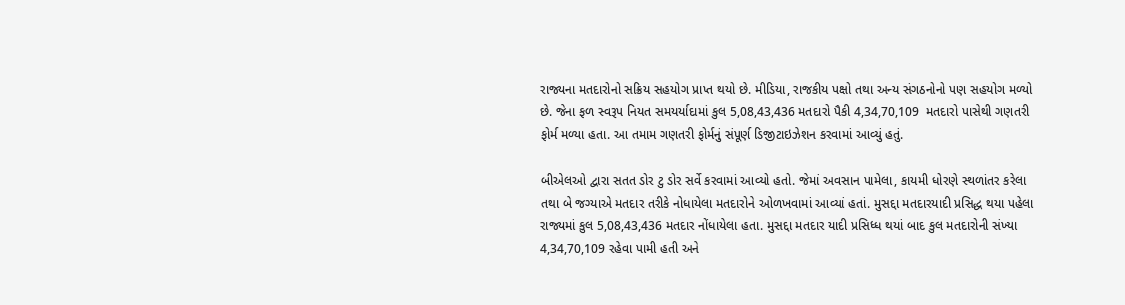રાજ્યના મતદારોનો સક્રિય સહયોગ પ્રાપ્ત થયો છે. મીડિયા, રાજકીય પક્ષો તથા અન્ય સંગઠનોનો પણ સહયોગ મળ્યો છે. જેના ફળ સ્વરૂપ નિયત સમયર્યાદામાં કુલ 5,08,43,436 મતદારો પૈકી 4,34,70,109  મતદારો પાસેથી ગણતરી ફોર્મ મળ્યા હતા. આ તમામ ગણતરી ફોર્મનું સંપૂર્ણ ડિજીટાઇઝેશન કરવામાં આવ્યું હતું.

બીએલઓ દ્વારા સતત ડોર ટુ ડોર સર્વે કરવામાં આવ્યો હતો. જેમાં અવસાન પામેલા, કાયમી ધોરણે સ્થળાંતર કરેલા તથા બે જગ્યાએ મતદાર તરીકે નોધાયેલા મતદારોને ઓળખવામાં આવ્યાં હતાં. મુસદ્દા મતદારયાદી પ્રસિદ્ધ થયા પહેલા રાજ્યમાં કુલ 5,08,43,436 મતદાર નોંધાયેલા હતા. મુસદ્દા મતદાર યાદી પ્રસિધ્ધ થયાં બાદ કુલ મતદારોની સંખ્યા 4,34,70,109 રહેવા પામી હતી અને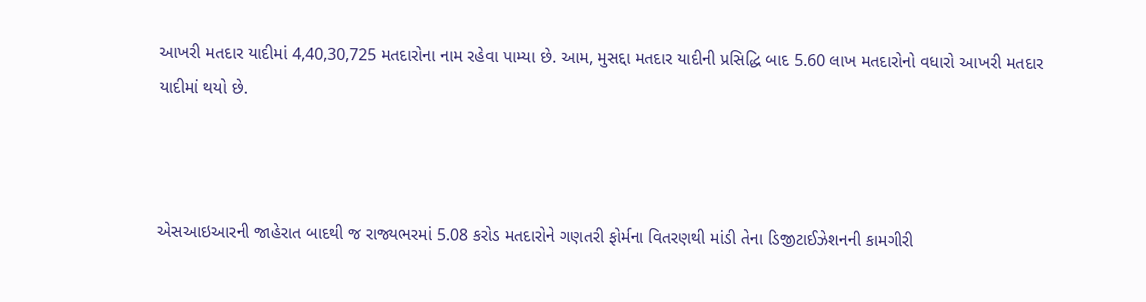આખરી મતદાર યાદીમાં 4,40,30,725 મતદારોના નામ રહેવા પામ્યા છે. આમ, મુસદ્દા મતદાર યાદીની પ્રસિદ્ધિ બાદ 5.60 લાખ મતદારોનો વધારો આખરી મતદાર યાદીમાં થયો છે.



એસઆઇઆરની જાહેરાત બાદથી જ રાજ્યભરમાં 5.08 કરોડ મતદારોને ગણતરી ફોર્મના વિતરણથી માંડી તેના ડિજીટાઈઝેશનની કામગીરી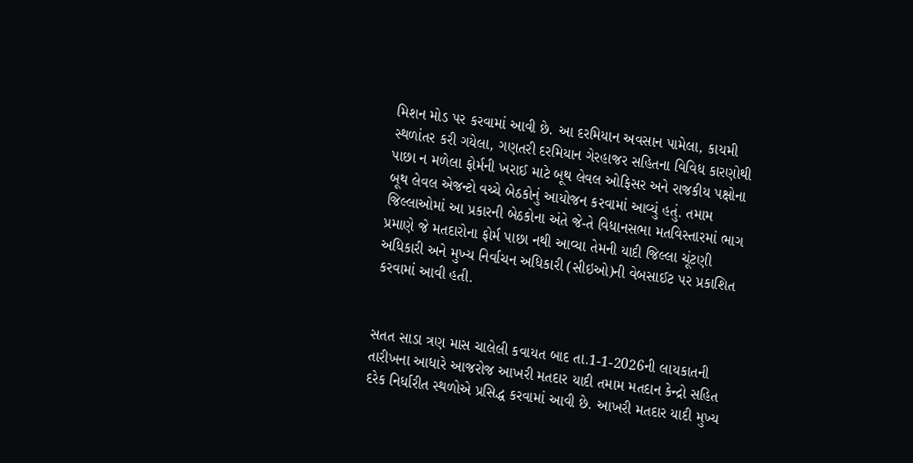મિશન મોડ પર કરવામાં આવી છે. આ દરમિયાન અવસાન પામેલા, કાયમી સ્થળાંતર કરી ગયેલા, ગણતરી દરમિયાન ગેરહાજર સહિતના વિવિધ કારણોથી પાછા ન મળેલા ફોર્મની ખરાઈ માટે બૂથ લેવલ ઓફિસર અને રાજકીય પક્ષોના બૂથ લેવલ એજન્ટો વચ્ચે બેઠકોનું આયોજન કરવામાં આવ્યું હતું. તમામ જિલ્લાઓમાં આ પ્રકારની બેઠકોના અંતે જે-તે વિધાનસભા મતવિસ્તારમાં ભાગ પ્રમાણે જે મતદારોના ફોર્મ પાછા નથી આવ્યા તેમની યાદી જિલ્લા ચૂંટણી અધિકારી અને મુખ્ય નિર્વાચન અધિકારી (સીઇઓ)ની વેબસાઈટ પર પ્રકાશિત કરવામાં આવી હતી.


સતત સાડા ત્રણ માસ ચાલેલી કવાયત બાદ તા.1-1-2026ની લાયકાતની તારીખના આધારે આજરોજ આખરી મતદાર યાદી તમામ મતદાન કેન્દ્રો સહિત દરેક નિર્ધારીત સ્થળોએ પ્રસિદ્ધ કરવામાં આવી છે. આખરી મતદાર યાદી મુખ્ય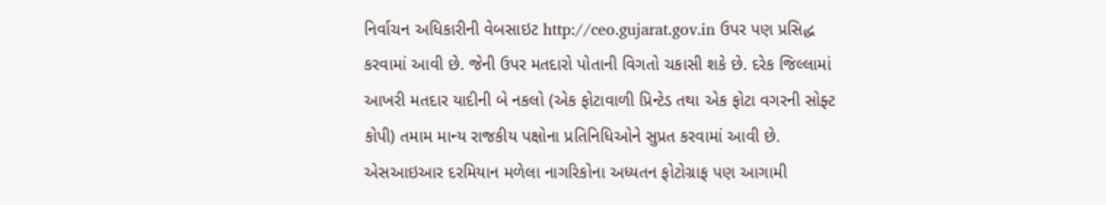નિર્વાચન અધિકારીની વેબસાઇટ http://ceo.gujarat.gov.in ઉપર પણ પ્રસિદ્ધ કરવામાં આવી છે. જેની ઉપર મતદારો પોતાની વિગતો ચકાસી શકે છે. દરેક જિલ્લામાં આખરી મતદાર યાદીની બે નકલો (એક ફોટાવાળી પ્રિન્ટેડ તથા એક ફોટા વગરની સોફ્ટ કોપી) તમામ માન્ય રાજકીય પક્ષોના પ્રતિનિધિઓને સુપ્રત કરવામાં આવી છે. એસઆઇઆર દરમિયાન મળેલા નાગરિકોના અધ્યતન ફોટોગ્રાફ પણ આગામી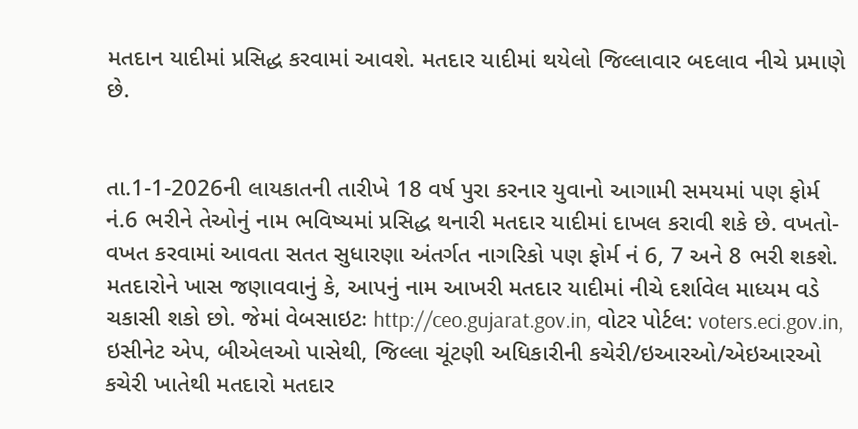મતદાન યાદીમાં પ્રસિદ્ધ કરવામાં આવશે. મતદાર યાદીમાં થયેલો જિલ્લાવાર બદલાવ નીચે પ્રમાણે છે.


તા.1-1-2026ની લાયકાતની તારીખે 18 વર્ષ પુરા કરનાર યુવાનો આગામી સમયમાં પણ ફોર્મ નં.6 ભરીને તેઓનું નામ ભવિષ્યમાં પ્રસિદ્ધ થનારી મતદાર યાદીમાં દાખલ કરાવી શકે છે. વખતો-વખત કરવામાં આવતા સતત સુધારણા અંતર્ગત નાગરિકો પણ ફોર્મ નં 6, 7 અને 8 ભરી શકશે. મતદારોને ખાસ જણાવવાનું કે, આપનું નામ આખરી મતદાર યાદીમાં નીચે દર્શાવેલ માધ્યમ વડે ચકાસી શકો છો. જેમાં વેબસાઇટઃ http://ceo.gujarat.gov.in, વોટર પોર્ટલ: voters.eci.gov.in, ઇસીનેટ એપ, બીએલઓ પાસેથી, જિલ્લા ચૂંટણી અધિકારીની કચેરી/ઇઆરઓ/એઇઆરઓ કચેરી ખાતેથી મતદારો મતદાર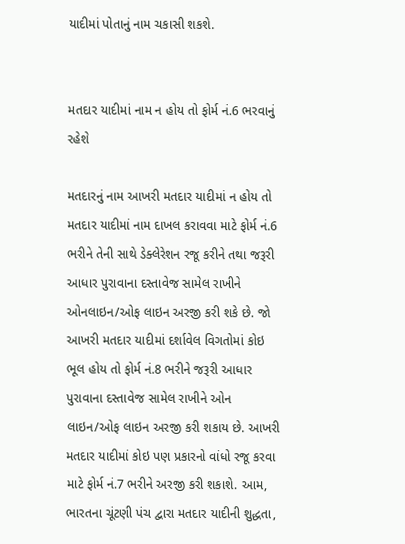યાદીમાં પોતાનું નામ ચકાસી શકશે.


મતદાર યાદીમાં નામ ન હોય તો ફોર્મ નં.6 ભરવાનું રહેશે

મતદારનું નામ આખરી મતદાર યાદીમાં ન હોય તો મતદાર યાદીમાં નામ દાખલ કરાવવા માટે ફોર્મ નં.6 ભરીને તેની સાથે ડેક્લેરેશન રજૂ કરીને તથા જરૂરી આધાર પુરાવાના દસ્તાવેજ સામેલ રાખીને ઓનલાઇન/ઓફ લાઇન અરજી કરી શકે છે. જો આખરી મતદાર યાદીમાં દર્શાવેલ વિગતોમાં કોઇ ભૂલ હોય તો ફોર્મ નં.8 ભરીને જરૂરી આધાર પુરાવાના દસ્તાવેજ સામેલ રાખીને ઓન લાઇન/ઓફ લાઇન અરજી કરી શકાય છે. આખરી મતદાર યાદીમાં કોઇ પણ પ્રકારનો વાંધો રજૂ કરવા માટે ફોર્મ નં.7 ભરીને અરજી કરી શકાશે. આમ, ભારતના ચૂંટણી પંચ દ્વારા મતદાર યાદીની શુદ્ધતા,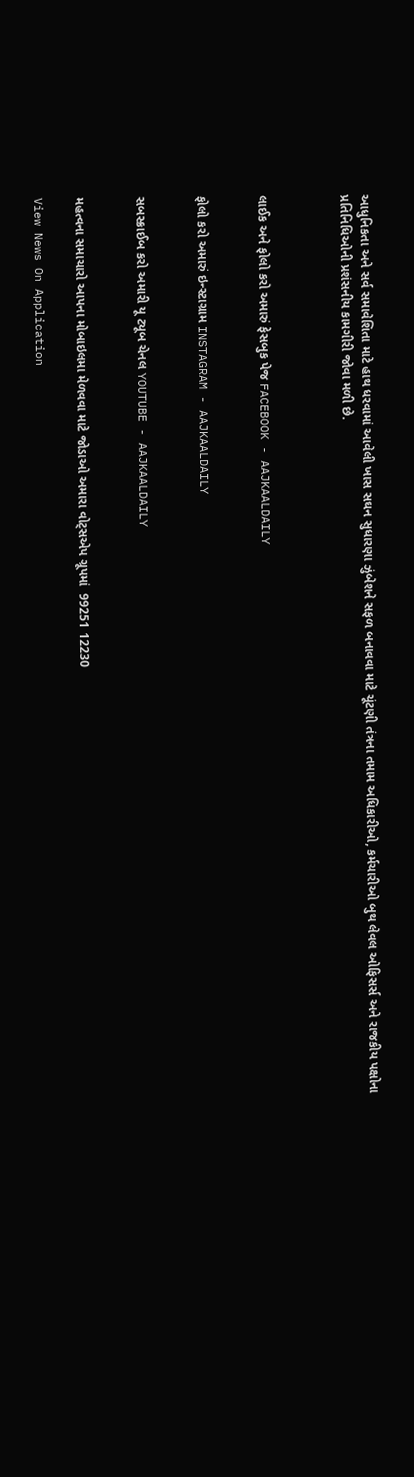આધુનિકતા અને સર્વ સમાવેશિતા માટે હાથ ધરવામાં આવેલી ખાસ સઘન સુધારણા ઝુંબેશને સફળ બનાવવા માટે ચૂંટણી તંત્રના તમામ અધિકારીઓ, કર્મચારીઓ બુથ લેવલ ઓફિસર્સ અને રાજકીય પક્ષોના પ્રતિનિધિઓની પ્રશંસનીય કામગીરી જોવા મળી છે.



લાઈક અને ફોલો કરો અમારું ફેસબુક પેજ FACEBOOK - AAJKAALDAILY


ફોલો કરો અમારું ઇન્સ્ટાગ્રામ INSTAGRAM - AAJKAALDAILY


સબસ્ક્રાઈબ કરો અમારી યૂ ટ્યૂબ ચેનલ YOUTUBE - AAJKAALDAILY


મહત્વના સમાચારો આપના મોબાઇલમા મેળવવા માટે જોડાઓ અમારા વોટ્સએપ ગ્રૂપમાં  99251 12230

View News On Application